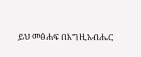ይህ መፅሐፍ በእግዚአብሔር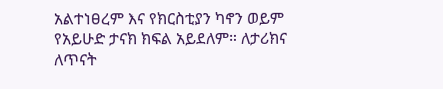አልተነፀረም እና የክርስቲያን ካኖን ወይም የአይሁድ ታናክ ክፍል አይደለም። ለታሪክና ለጥናት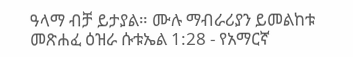ዓላማ ብቻ ይታያል። ሙሉ ማብራሪያን ይመልከቱ መጽሐፈ ዕዝራ ሱቱኤል 1:28 - የአማርኛ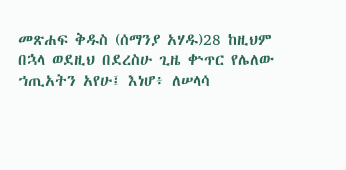መጽሐፍ ቅዱስ (ሰማንያ አሃዱ)28 ከዚህም በኋላ ወደዚህ በደረስሁ ጊዜ ቍጥር የሌለው ኀጢአትን አየሁ፤ እነሆ፥ ለሠላሳ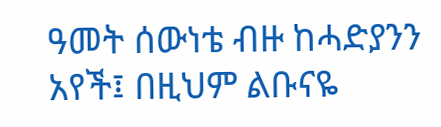ዓመት ሰውነቴ ብዙ ከሓድያንን አየች፤ በዚህም ልቡናዬ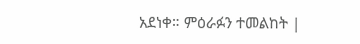አደነቀ። ምዕራፉን ተመልከት |